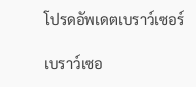โปรดอัพเดตเบราว์เซอร์

เบราว์เซอ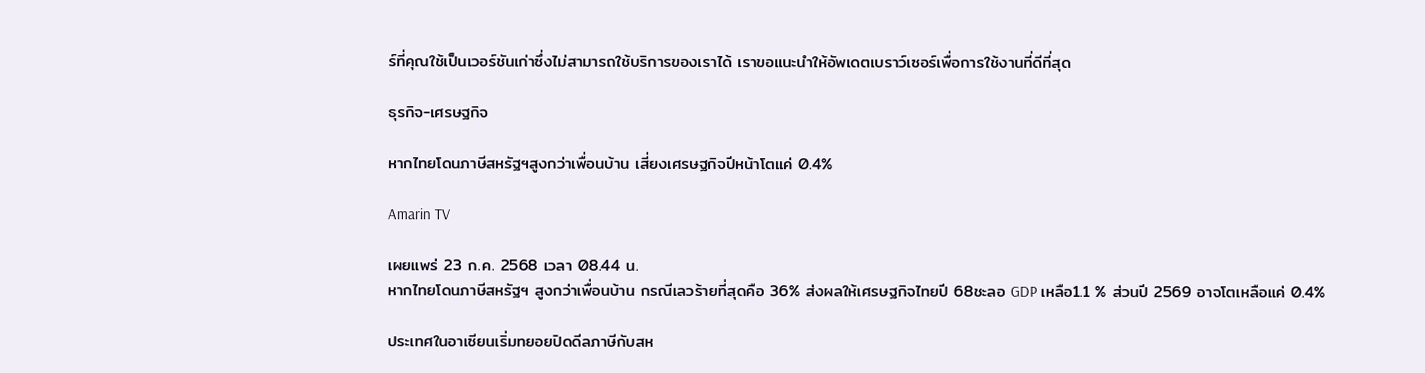ร์ที่คุณใช้เป็นเวอร์ชันเก่าซึ่งไม่สามารถใช้บริการของเราได้ เราขอแนะนำให้อัพเดตเบราว์เซอร์เพื่อการใช้งานที่ดีที่สุด

ธุรกิจ-เศรษฐกิจ

หากไทยโดนภาษีสหรัฐฯสูงกว่าเพื่อนบ้าน เสี่ยงเศรษฐกิจปีหน้าโตแค่ 0.4%

Amarin TV

เผยแพร่ 23 ก.ค. 2568 เวลา 08.44 น.
หากไทยโดนภาษีสหรัฐฯ สูงกว่าเพื่อนบ้าน กรณีเลวร้ายที่สุดคือ 36% ส่งผลให้เศรษฐกิจไทยปี 68ชะลอ GDP เหลือ1.1 % ส่วนปี 2569 อาจโตเหลือแค่ 0.4%

ประเทศในอาเซียนเริ่มทยอยปิดดีลภาษีกับสห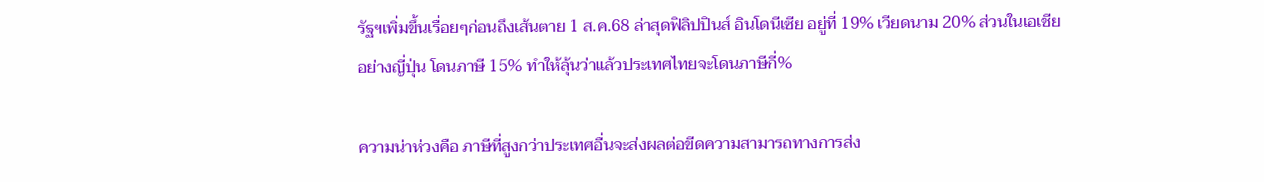รัฐฯเพิ่มขึ้นเรื่อยๆก่อนถึงเส้นตาย 1 ส.ค.68 ล่าสุดฟิลิปปินส์ อินโดนีเซีย อยู่ที่ 19% เวียดนาม 20% ส่วนในเอเชียอย่างญี่ปุ่น โดนภาษี 15% ทำให้ลุ้นว่าแล้วประเทศไทยจะโดนภาษีกี่%

ความน่าห่วงคือ ภาษีที่สูงกว่าประเทศอื่นจะส่งผลต่อขีดความสามารถทางการส่ง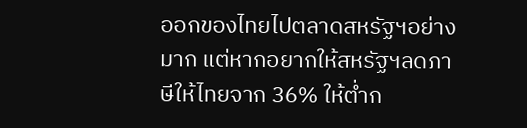ออกของไทยไปตลาดสหรัฐฯอย่างมาก แต่หากอยากให้สหรัฐฯลดภาษีให้ไทยจาก 36% ให้ต่ำก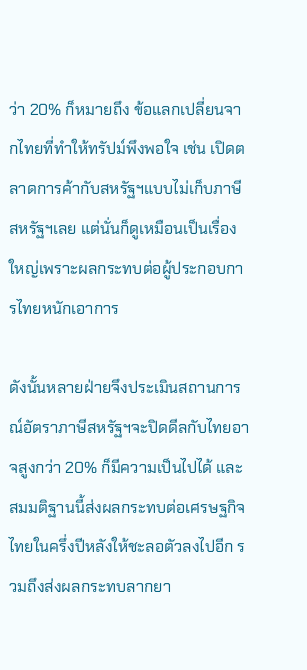ว่า 20% ก็หมายถึง ข้อแลกเปลี่ยนจากไทยที่ทำให้ทรัปม์พึงพอใจ เช่น เปิดตลาดการค้ากับสหรัฐฯแบบไม่เก็บภาษีสหรัฐฯเลย แต่นั่นก็ดูเหมือนเป็นเรื่องใหญ่เพราะผลกระทบต่อผู้ประกอบการไทยหนักเอาการ

ดังนั้นหลายฝ่ายจึงประเมินสถานการณ์อัตราภาษีสหรัฐฯจะปิดดีลกับไทยอาจสูงกว่า 20% ก็มีความเป็นไปได้ และสมมติฐานนี้ส่งผลกระทบต่อเศรษฐกิจไทยในครึ่งปีหลังให้ชะลอตัวลงไปอีก รวมถึงส่งผลกระทบลากยา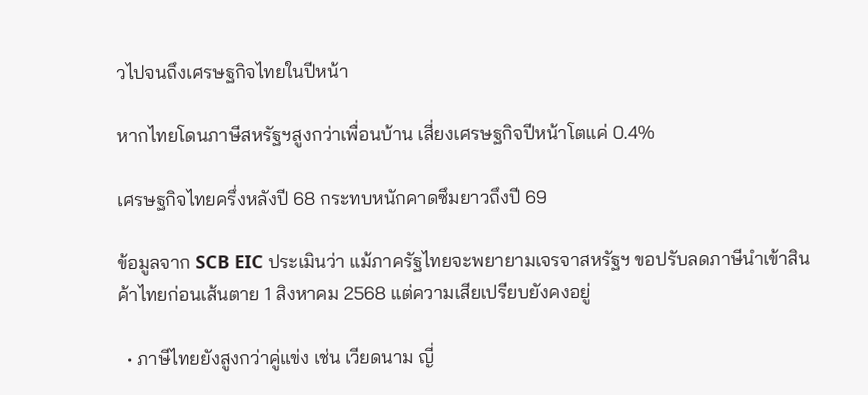วไปจนถึงเศรษฐกิจไทยในปีหน้า

หากไทยโดนภาษีสหรัฐฯสูงกว่าเพื่อนบ้าน เสี่ยงเศรษฐกิจปีหน้าโตแค่ 0.4%

เศรษฐกิจไทยครึ่งหลังปี 68 กระทบหนักคาดซึมยาวถึงปี 69

ข้อมูลจาก SCB EIC ประเมินว่า แม้ภาครัฐไทยจะพยายามเจรจาสหรัฐฯ ขอปรับลดภาษีนำเข้าสินค้าไทยก่อนเส้นตาย 1 สิงหาคม 2568 แต่ความเสียเปรียบยังคงอยู่

  • ภาษีไทยยังสูงกว่าคู่แข่ง เช่น เวียดนาม ญี่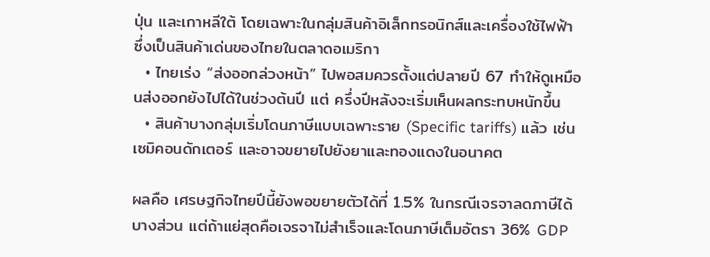ปุ่น และเกาหลีใต้ โดยเฉพาะในกลุ่มสินค้าอิเล็กทรอนิกส์และเครื่องใช้ไฟฟ้า ซึ่งเป็นสินค้าเด่นของไทยในตลาดอเมริกา
  • ไทยเร่ง “ส่งออกล่วงหน้า” ไปพอสมควรตั้งแต่ปลายปี 67 ทำให้ดูเหมือนส่งออกยังไปได้ในช่วงต้นปี แต่ ครึ่งปีหลังจะเริ่มเห็นผลกระทบหนักขึ้น
  • สินค้าบางกลุ่มเริ่มโดนภาษีแบบเฉพาะราย (Specific tariffs) แล้ว เช่น เซมิคอนดักเตอร์ และอาจขยายไปยังยาและทองแดงในอนาคต

ผลคือ เศรษฐกิจไทยปีนี้ยังพอขยายตัวได้ที่ 1.5% ในกรณีเจรจาลดภาษีได้บางส่วน แต่ถ้าแย่สุดคือเจรจาไม่สำเร็จและโดนภาษีเต็มอัตรา 36% GDP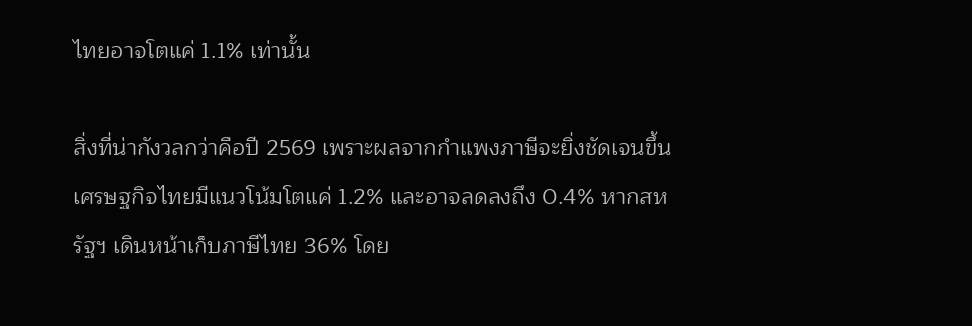ไทยอาจโตแค่ 1.1% เท่านั้น

สิ่งที่น่ากังวลกว่าคือปี 2569 เพราะผลจากกำแพงภาษีจะยิ่งชัดเจนขึ้น เศรษฐกิจไทยมีแนวโน้มโตแค่ 1.2% และอาจลดลงถึง 0.4% หากสหรัฐฯ เดินหน้าเก็บภาษีไทย 36% โดย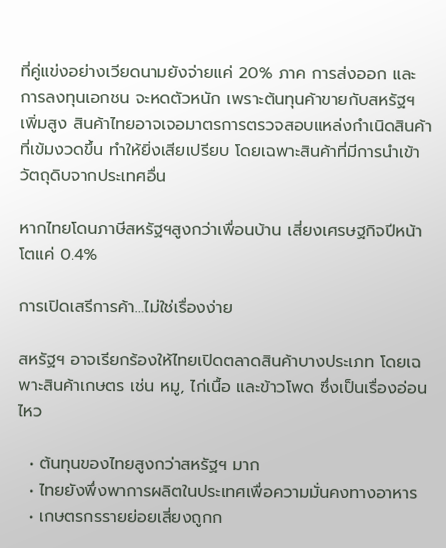ที่คู่แข่งอย่างเวียดนามยังจ่ายแค่ 20% ภาค การส่งออก และ การลงทุนเอกชน จะหดตัวหนัก เพราะต้นทุนค้าขายกับสหรัฐฯ เพิ่มสูง สินค้าไทยอาจเจอมาตรการตรวจสอบแหล่งกำเนิดสินค้าที่เข้มงวดขึ้น ทำให้ยิ่งเสียเปรียบ โดยเฉพาะสินค้าที่มีการนำเข้าวัตถุดิบจากประเทศอื่น

หากไทยโดนภาษีสหรัฐฯสูงกว่าเพื่อนบ้าน เสี่ยงเศรษฐกิจปีหน้าโตแค่ 0.4%

การเปิดเสรีการค้า…ไม่ใช่เรื่องง่าย

สหรัฐฯ อาจเรียกร้องให้ไทยเปิดตลาดสินค้าบางประเภท โดยเฉพาะสินค้าเกษตร เช่น หมู, ไก่เนื้อ และข้าวโพด ซึ่งเป็นเรื่องอ่อนไหว

  • ต้นทุนของไทยสูงกว่าสหรัฐฯ มาก
  • ไทยยังพึ่งพาการผลิตในประเทศเพื่อความมั่นคงทางอาหาร
  • เกษตรกรรายย่อยเสี่ยงถูกก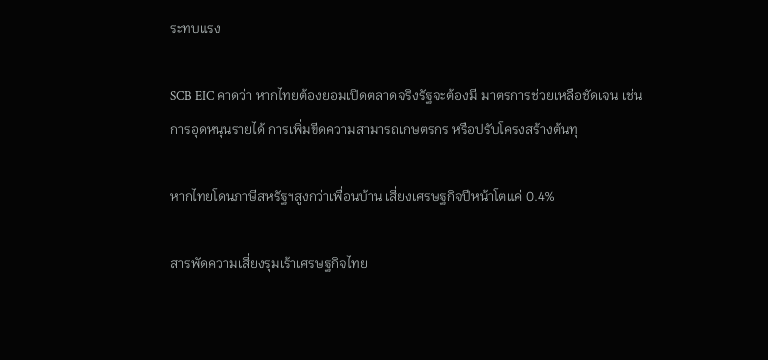ระทบแรง

SCB EIC คาดว่า หากไทยต้องยอมเปิดตลาดจริงรัฐจะต้องมี มาตรการช่วยเหลือชัดเจน เช่น การอุดหนุนรายได้ การเพิ่มขีดความสามารถเกษตรกร หรือปรับโครงสร้างต้นทุ

หากไทยโดนภาษีสหรัฐฯสูงกว่าเพื่อนบ้าน เสี่ยงเศรษฐกิจปีหน้าโตแค่ 0.4%

สารพัดความเสี่ยงรุมเร้าเศรษฐกิจไทย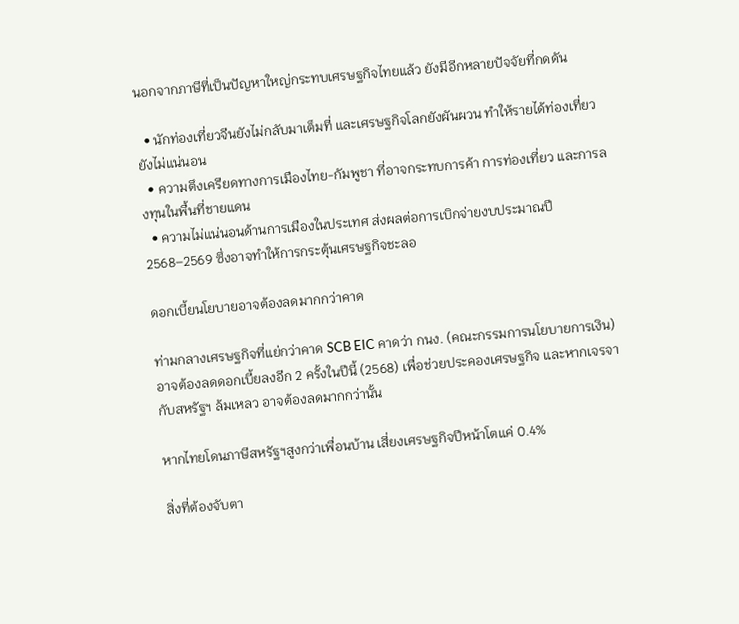นอกจากภาษีที่เป็นปัญหาใหญ่กระทบเศรษฐกิจไทยแล้ว ยังมีอีกหลายปัจจัยที่กดดัน

  • นักท่องเที่ยวจีนยังไม่กลับมาเต็มที่ และเศรษฐกิจโลกยังผันผวน ทำให้รายได้ท่องเที่ยวยังไม่แน่นอน
  • ความตึงเครียดทางการเมืองไทย-กัมพูชา ที่อาจกระทบการค้า การท่องเที่ยว และการลงทุนในพื้นที่ชายแดน
  • ความไม่แน่นอนด้านการเมืองในประเทศ ส่งผลต่อการเบิกจ่ายงบประมาณปี 2568–2569 ซึ่งอาจทำให้การกระตุ้นเศรษฐกิจชะลอ

ดอกเบี้ยนโยบายอาจต้องลดมากกว่าคาด

ท่ามกลางเศรษฐกิจที่แย่กว่าคาด SCB EIC คาดว่า กนง. (คณะกรรมการนโยบายการเงิน) อาจต้องลดดอกเบี้ยลงอีก 2 ครั้งในปีนี้ (2568) เพื่อช่วยประคองเศรษฐกิจ และหากเจรจากับสหรัฐฯ ล้มเหลว อาจต้องลดมากกว่านั้น

หากไทยโดนภาษีสหรัฐฯสูงกว่าเพื่อนบ้าน เสี่ยงเศรษฐกิจปีหน้าโตแค่ 0.4%

สิ่งที่ต้องจับตา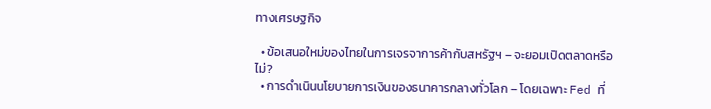ทางเศรษฐกิจ

  • ข้อเสนอใหม่ของไทยในการเจรจาการค้ากับสหรัฐฯ – จะยอมเปิดตลาดหรือไม่?
  • การดำเนินนโยบายการเงินของธนาคารกลางทั่วโลก – โดยเฉพาะ Fed ที่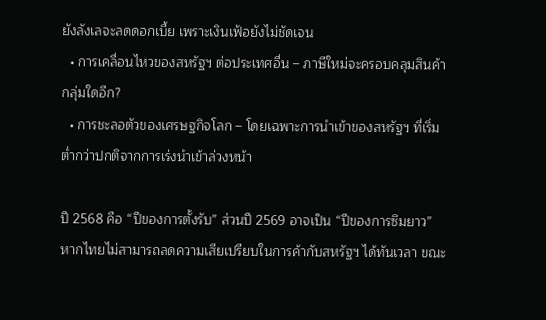ยังลังเลจะลดดอกเบี้ย เพราะเงินเฟ้อยังไม่ชัดเจน
  • การเคลื่อนไหวของสหรัฐฯ ต่อประเทศอื่น – ภาษีใหม่จะครอบคลุมสินค้ากลุ่มใดอีก?
  • การชะลอตัวของเศรษฐกิจโลก – โดยเฉพาะการนำเข้าของสหรัฐฯ ที่เริ่มต่ำกว่าปกติจากการเร่งนำเข้าล่วงหน้า

ปี 2568 คือ “ปีของการตั้งรับ” ส่วนปี 2569 อาจเป็น “ปีของการซึมยาว” หากไทยไม่สามารถลดความเสียเปรียบในการค้ากับสหรัฐฯ ได้ทันเวลา ขณะ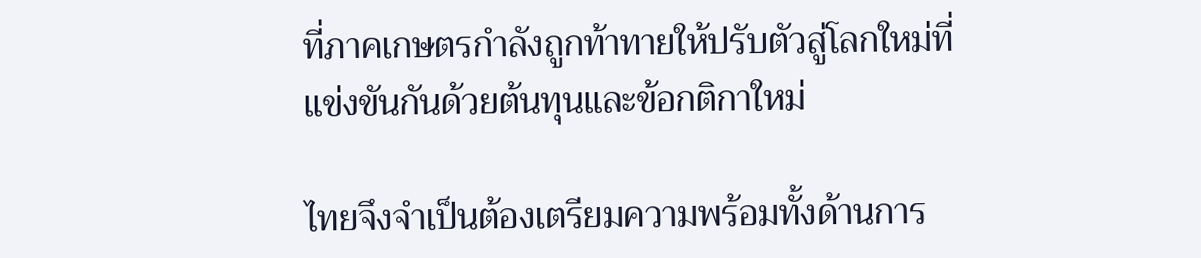ที่ภาคเกษตรกำลังถูกท้าทายให้ปรับตัวสู่โลกใหม่ที่แข่งขันกันด้วยต้นทุนและข้อกติกาใหม่

ไทยจึงจำเป็นต้องเตรียมความพร้อมทั้งด้านการ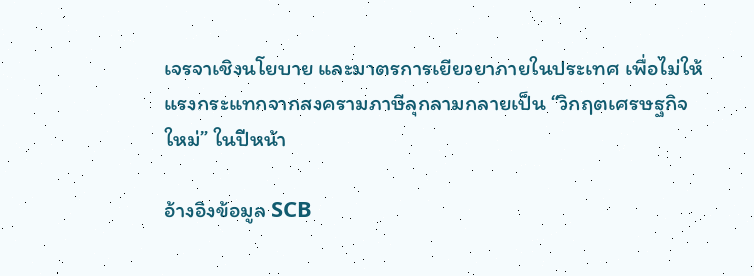เจรจาเชิงนโยบาย และมาตรการเยียวยาภายในประเทศ เพื่อไม่ให้แรงกระแทกจากสงครามภาษีลุกลามกลายเป็น “วิกฤตเศรษฐกิจใหม่” ในปีหน้า

อ้างอิงข้อมูล SCB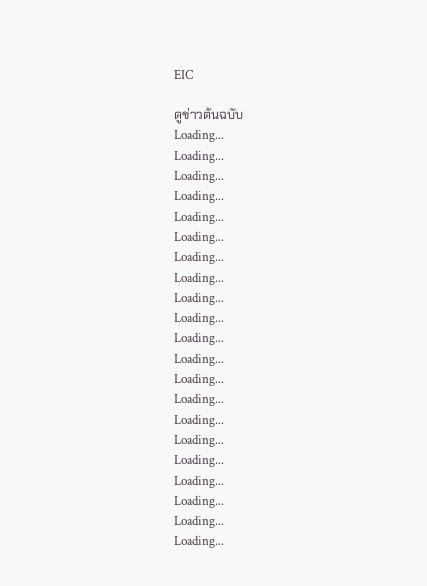EIC

ดูข่าวต้นฉบับ
Loading...
Loading...
Loading...
Loading...
Loading...
Loading...
Loading...
Loading...
Loading...
Loading...
Loading...
Loading...
Loading...
Loading...
Loading...
Loading...
Loading...
Loading...
Loading...
Loading...
Loading...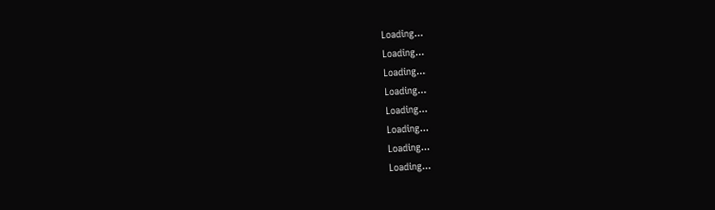Loading...
Loading...
Loading...
Loading...
Loading...
Loading...
Loading...
Loading...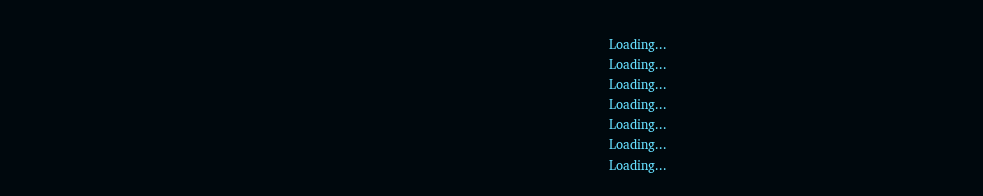Loading...
Loading...
Loading...
Loading...
Loading...
Loading...
Loading...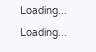Loading...
Loading...